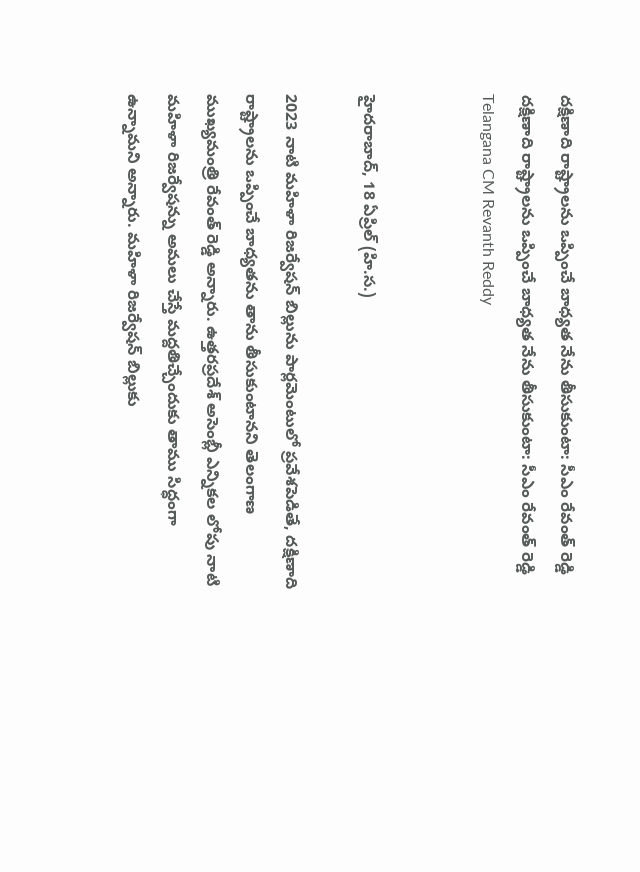దక్షిణాది రాష్ట్రాలను ఒప్పించే బాధ్యత నేను తీసుకుంటా: సీఎం రేవంత్ రెడ్డి
దక్షిణాది రాష్ట్రాలను ఒప్పించే బాధ్యత నేను తీసుకుంటా: సీఎం రేవంత్ రెడ్డి
Telangana CM Revanth Reddy


హైదరాబాద్, 18 ఏప్రిల్ (హి.స.)

2023 నాటి మహిళా రిజర్వేషన్ బిల్లును పార్లమెంటులో ప్రవేశపెడితే, దక్షిణాది రాష్ట్రాలను ఒప్పించే బాధ్యతను తాను తీసుకుంటానని తెలంగాణ ముఖ్యమంత్రి రేవంత్ రెడ్డి అన్నారు. ఉత్తరప్రదేశ్ అసెంబ్లీ ఎన్నికల లోపు నాటి మహిళా రిజర్వేషన్ను అమలు చేస్తే మద్దతిచ్చేందుకు తాము సిద్ధంగా ఉన్నామని అన్నారు. మహిళా రిజర్వేషన్ బిల్లుకు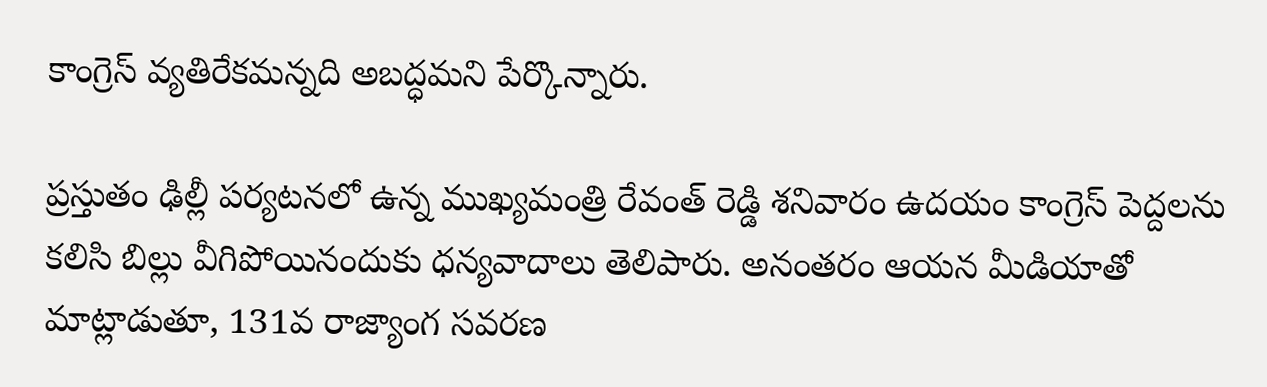కాంగ్రెస్ వ్యతిరేకమన్నది అబద్ధమని పేర్కొన్నారు.

ప్రస్తుతం ఢిల్లీ పర్యటనలో ఉన్న ముఖ్యమంత్రి రేవంత్ రెడ్డి శనివారం ఉదయం కాంగ్రెస్ పెద్దలను కలిసి బిల్లు వీగిపోయినందుకు ధన్యవాదాలు తెలిపారు. అనంతరం ఆయన మీడియాతో మాట్లాడుతూ, 131వ రాజ్యాంగ సవరణ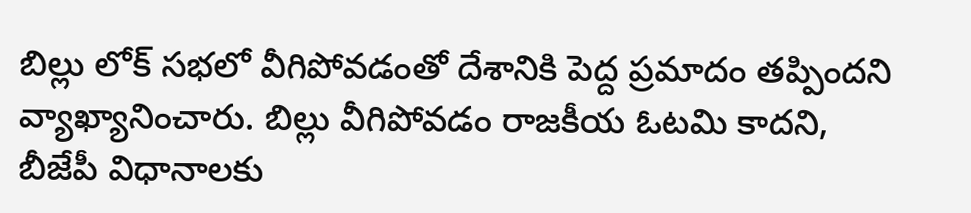బిల్లు లోక్ సభలో వీగిపోవడంతో దేశానికి పెద్ద ప్రమాదం తప్పిందని వ్యాఖ్యానించారు. బిల్లు వీగిపోవడం రాజకీయ ఓటమి కాదని, బీజేపీ విధానాలకు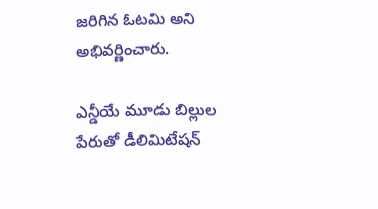జరిగిన ఓటమి అని అభివర్ణించారు.

ఎన్డీయే మూడు బిల్లుల పేరుతో డీలిమిటేషన్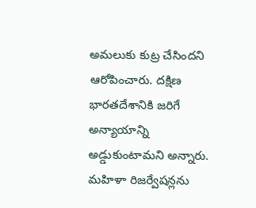అమలుకు కుట్ర చేసిందని ఆరోపించారు. దక్షిణ భారతదేశానికి జరిగే అన్యాయాన్ని అడ్డుకుంటామని అన్నారు. మహిళా రిజర్వేషన్లను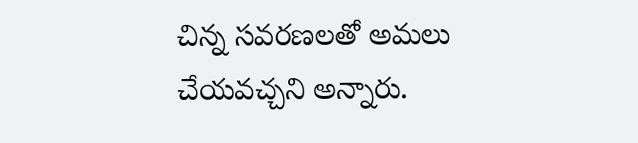చిన్న సవరణలతో అమలు చేయవచ్చని అన్నారు.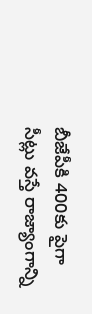బీజేపీకి 400కు పైగా సీట్లు వస్తే రాజ్యాంగాన్ని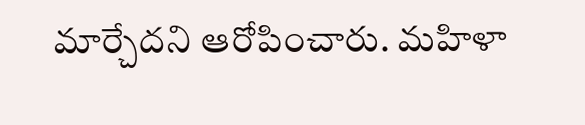మార్చేదని ఆరోపించారు. మహిళా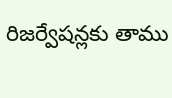రిజర్వేషన్లకు తాము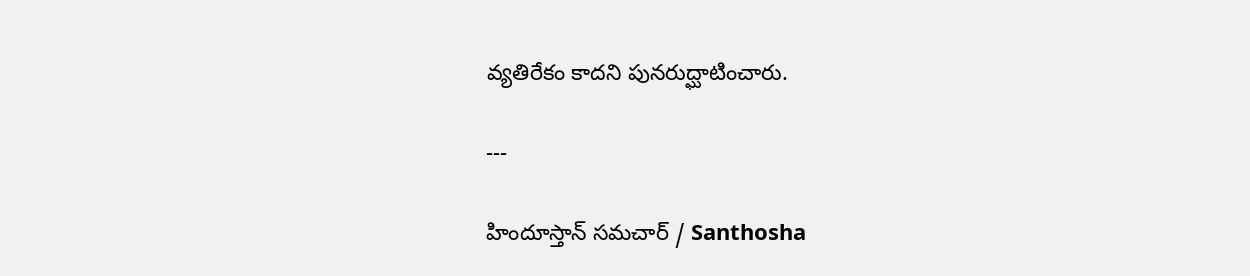వ్యతిరేకం కాదని పునరుద్ఘాటించారు.

---

హిందూస్తాన్ సమచార్ / Santhosha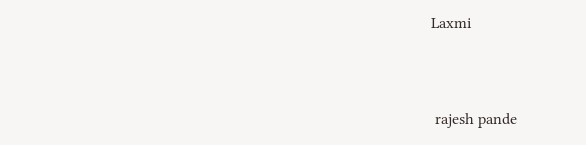Laxmi


 rajesh pande